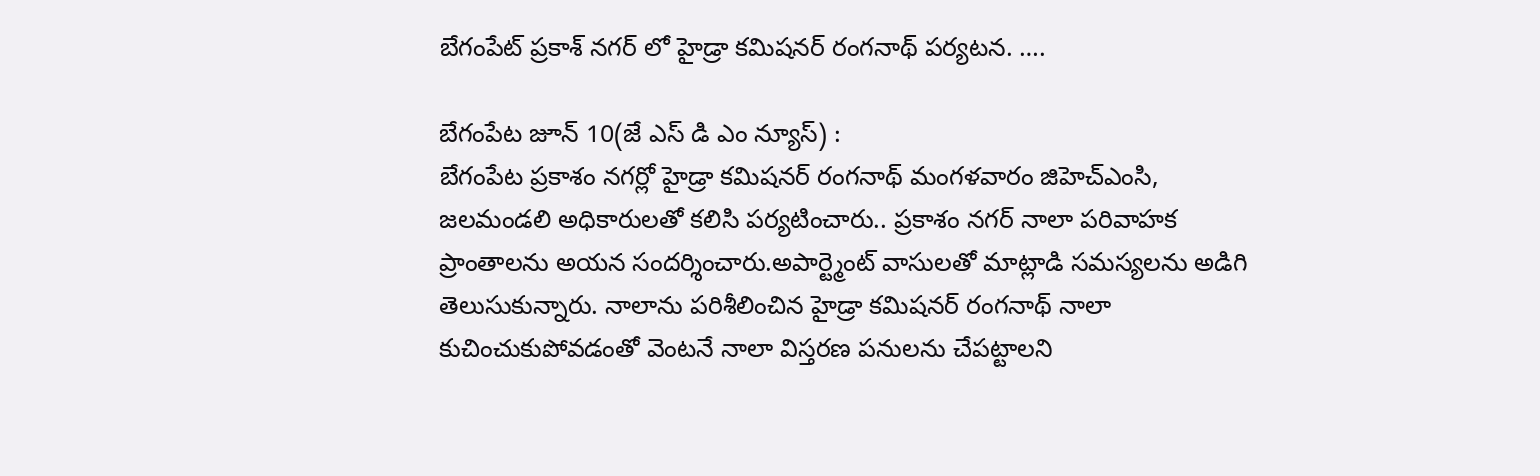బేగంపేట్ ప్రకాశ్ నగర్ లో హైడ్రా కమిషనర్ రంగనాథ్ పర్యటన. ….

బేగంపేట జూన్ 10(జే ఎస్ డి ఎం న్యూస్) :
బేగంపేట ప్రకాశం నగర్లో హైడ్రా కమిషనర్ రంగనాథ్ మంగళవారం జిహెచ్ఎంసి, జలమండలి అధికారులతో కలిసి పర్యటించారు.. ప్రకాశం నగర్ నాలా పరివాహక ప్రాంతాలను అయన సందర్శించారు.అపార్ట్మెంట్ వాసులతో మాట్లాడి సమస్యలను అడిగి తెలుసుకున్నారు. నాలాను పరిశీలించిన హైడ్రా కమిషనర్ రంగనాథ్ నాలా కుచించుకుపోవడంతో వెంటనే నాలా విస్తరణ పనులను చేపట్టాలని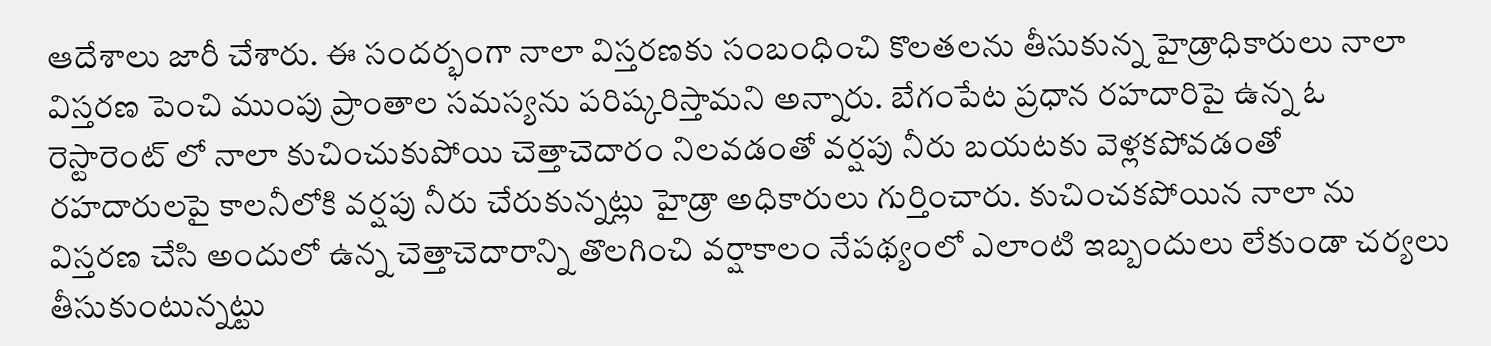ఆదేశాలు జారీ చేశారు. ఈ సందర్భంగా నాలా విస్తరణకు సంబంధించి కొలతలను తీసుకున్న హైడ్రాధికారులు నాలా విస్తరణ పెంచి ముంపు ప్రాంతాల సమస్యను పరిష్కరిస్తామని అన్నారు. బేగంపేట ప్రధాన రహదారిపై ఉన్న ఓ రెస్టారెంట్ లో నాలా కుచించుకుపోయి చెత్తాచెదారం నిలవడంతో వర్షపు నీరు బయటకు వెళ్లకపోవడంతో రహదారులపై కాలనీలోకి వర్షపు నీరు చేరుకున్నట్లు హైడ్రా అధికారులు గుర్తించారు. కుచించకపోయిన నాలా ను విస్తరణ చేసి అందులో ఉన్న చెత్తాచెదారాన్ని తొలగించి వర్షాకాలం నేపథ్యంలో ఎలాంటి ఇబ్బందులు లేకుండా చర్యలు తీసుకుంటున్నట్టు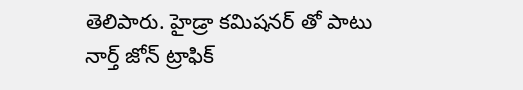తెలిపారు. హైడ్రా కమిషనర్ తో పాటు నార్త్ జోన్ ట్రాఫిక్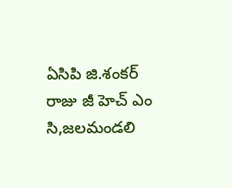ఏసిపి జి.శంకర్ రాజు జీ హెచ్ ఎం సి,జలమండలి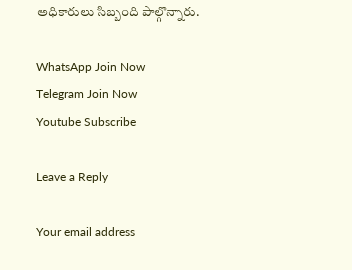అధికారులు సిబ్బంది పాల్గొన్నారు.

WhatsApp Join Now
Telegram Join Now
Youtube Subscribe

Leave a Reply

Your email address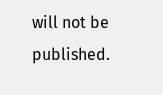will not be published.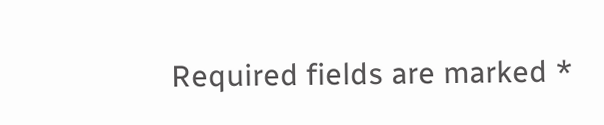Required fields are marked *